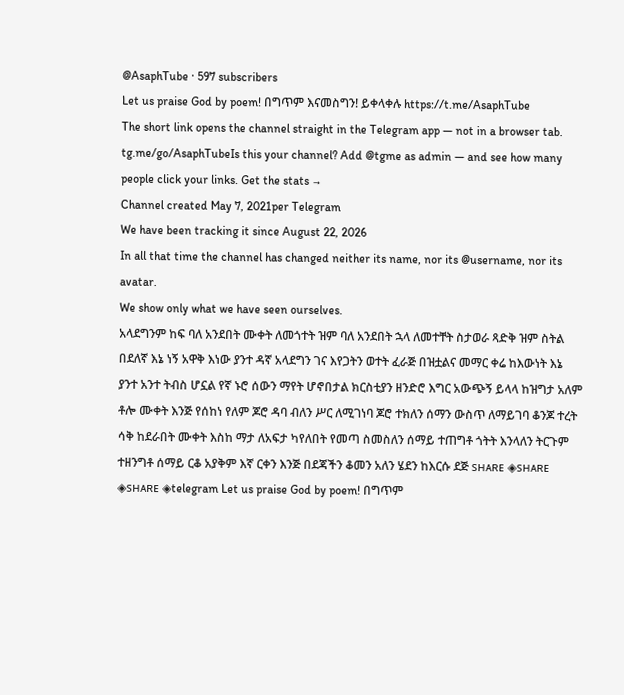@AsaphTube · 597 subscribers
Let us praise God by poem! በግጥም እናመስግን! ይቀላቀሉ https://t.me/AsaphTube
The short link opens the channel straight in the Telegram app — not in a browser tab.
tg.me/go/AsaphTubeIs this your channel? Add @tgme as admin — and see how many people click your links. Get the stats →
Channel created May 7, 2021per Telegram
We have been tracking it since August 22, 2026
In all that time the channel has changed neither its name, nor its @username, nor its avatar.
We show only what we have seen ourselves.
አላደግንም ከፍ ባለ አንደበት ሙቀት ለመጎተት ዝም ባለ አንደበት ኋላ ለመተቸት ስታወራ ጻድቅ ዝም ስትል በደለኛ እኔ ነኝ አዋቅ እነው ያንተ ዳኛ አላደግን ገና እየጋትን ወተት ፈራጅ በዝቷልና መማር ቀሬ ከእውነት እኔ ያንተ አንተ ትብስ ሆኗል የኛ ኑሮ ሰውን ማየት ሆኖበታል ክርስቲያን ዘንድሮ እግር አውጭኝ ይላላ ከዝግታ አለም ቶሎ ሙቀት እንጅ የሰከነ የለም ጆሮ ዳባ ብለን ሥር ለሚገነባ ጆሮ ተክለን ሰማን ውስጥ ለማይገባ ቆንጆ ተረት ሳቅ ከደራበት ሙቀት እስከ ማታ ለአፍታ ካየለበት የመጣ ስመስለን ሰማይ ተጠግቶ ጎትት እንላለን ትርጉም ተዘንግቶ ሰማይ ርቆ አያቅም እኛ ርቀን እንጅ በደጃችን ቆመን አለን ሄደን ከእርሱ ደጅ sʜᴀʀᴇ ◈sʜᴀʀᴇ ◈sʜᴀʀᴇ ◈telegram Let us praise God by poem! በግጥም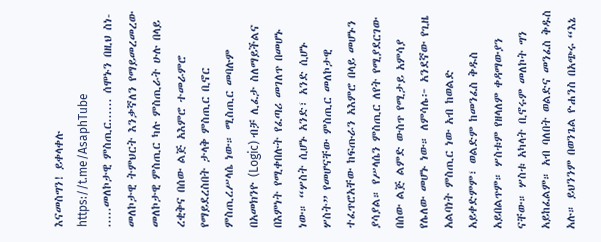እናመስግን! ይቀላቀሉ https://t.me/AsaphTube
.....መለኮታዊ ምስጢር...... ሰሞኑን በዚህ ስነ-መለኮታዊ ትምህርት እንቃኛለን የማይመረመረው መለኮታዊ ምስጢር ካሉ ምስጢራት ሁሉ በላይ ረቂቅና በሰው ልጅ አእምሮ ተመራምሮ የማይደረስበት ታላቅ ምስጢር ቢኖር ምስጢረሥላሴ ነው። ሚስጢር መባሉም በአመክንዮ (Logic) ብቻ ሊፈታ ስለማይችልና በእምነት የሚቀበሉት የፈጣሪ መገለጥ በመሆኑ ነው። “ሦስት ሲሆኑ አንድ፣ አንድ ሲሆኑ ሦስት” የመሆናቸው ምስጢር መለኮታዊ ተፈጥሮአቸው ከፍጡራን አእምሮ በላይ መሆኑን ያሳያል። የሥላሴን ምስጢር ለየት የሚያደርገው በሰው ልጅ ልምድ ውስጥ የሚታይ አምሳያ የሌለው መሆኑ ነው። ለምሳሌ፦ አንደኛው የጊዜ አልባነት ምስጢር ነው አብ ከወልድ አይቀድምም፣ ወልድም ከመንፈስ ቅዱስ አይበልጥም። ሦስቱም የዘላለም ቀዳማውያን ናቸው። ሦስቱ አካላት ቢኖሩም መለኮት ግን አይከፈልም። አብ ባለበት ወልድና መንፈስ ቅዱስ አሉ። ይህንንም በወንጌል ዮሐንስ በአጭሩ “እኔ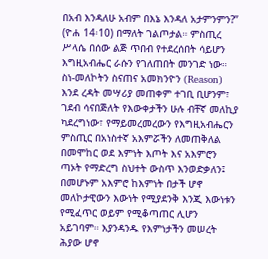በአብ እንዳለሁ አብም በእኔ እንዳለ አታምንምን?” (ዮሐ 14፡10) በማለት ገልጦታል። ምስጢረ ሥላሴ በሰው ልጅ ጥበብ የተደረሰበት ሳይሆን እግዚአብሔር ራሱን የገለጠበት መንገድ ነው። ስነ-መለኮትን ስናጠና አመክንዮን (Reason) እንደ ረዳት መሣሪያ መጠቀም ተገቢ ቢሆንም፣ ገደብ ሳናበጅለት የእውቀታችን ሁሉ ብቸኛ መለኪያ ካደረግነው፣ የማይመረመረውን የእግዚአብሔርን ምስጢር በአነስተኛ አእምሯችን ለመጠቅለል በመሞከር ወደ እምነት እጦት እና አእምሮን ጣኦት የማድረግ ስህተት ውስጥ እንወድቃለን፤ በመሆኑም አእምሮ ከእምነት በታች ሆኖ መለኮታዊውን እውነት የሚያደንቅ እንጂ እውነቱን የሚፈጥር ወይም የሚቆጣጠር ሊሆን አይገባም። እያንዳንዱ የእምነታችን መሠረት ሕያው ሆኖ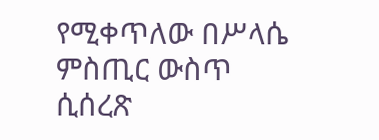የሚቀጥለው በሥላሴ ምስጢር ውስጥ ሲሰረጽ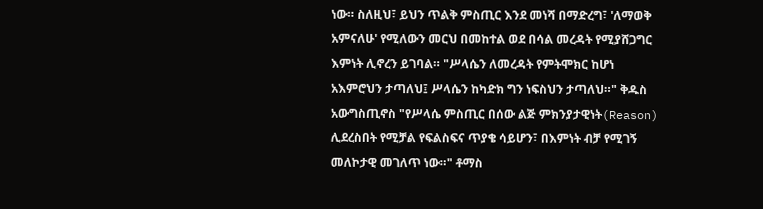ነው። ስለዚህ፣ ይህን ጥልቅ ምስጢር እንደ መነሻ በማድረግ፣ 'ለማወቅ አምናለሁ' የሚለውን መርህ በመከተል ወደ በሳል መረዳት የሚያሸጋግር እምነት ሊኖረን ይገባል። "ሥላሴን ለመረዳት የምትሞክር ከሆነ አእምሮህን ታጣለህ፤ ሥላሴን ከካድክ ግን ነፍስህን ታጣለህ።" ቅዱስ አውግስጢኖስ "የሥላሴ ምስጢር በሰው ልጅ ምክንያታዊነት(Reason) ሊደረስበት የሚቻል የፍልስፍና ጥያቄ ሳይሆን፣ በእምነት ብቻ የሚገኝ መለኮታዊ መገለጥ ነው።" ቶማስ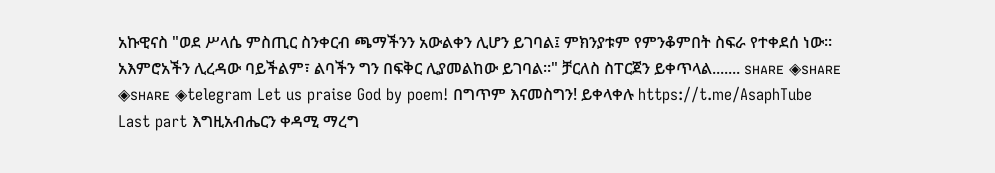አኩዊናስ "ወደ ሥላሴ ምስጢር ስንቀርብ ጫማችንን አውልቀን ሊሆን ይገባል፤ ምክንያቱም የምንቆምበት ስፍራ የተቀደሰ ነው። አእምሮአችን ሊረዳው ባይችልም፣ ልባችን ግን በፍቅር ሊያመልከው ይገባል።" ቻርለስ ስፐርጀን ይቀጥላል....... sʜᴀʀᴇ ◈sʜᴀʀᴇ ◈sʜᴀʀᴇ ◈telegram Let us praise God by poem! በግጥም እናመስግን! ይቀላቀሉ https://t.me/AsaphTube
Last part እግዚአብሔርን ቀዳሚ ማረግ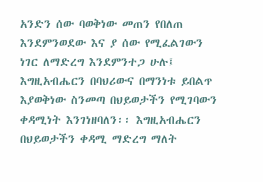አንድን ሰው ባወቅነው መጠን የበለጠ እንደምንወደው እና ያ ሰው የሚፈልገውን ነገር ለማድረግ እንደምንተጋ ሁሉ፤ እግዚአብሔርን በባህሪውና በማንነቱ ይበልጥ እያወቅነው ስንመጣ በህይወታችን የሚገባውን ቀዳሚነት እንገነዘባለን፡፡ እግዚአብሔርን በህይወታችን ቀዳሚ ማድረግ ማለት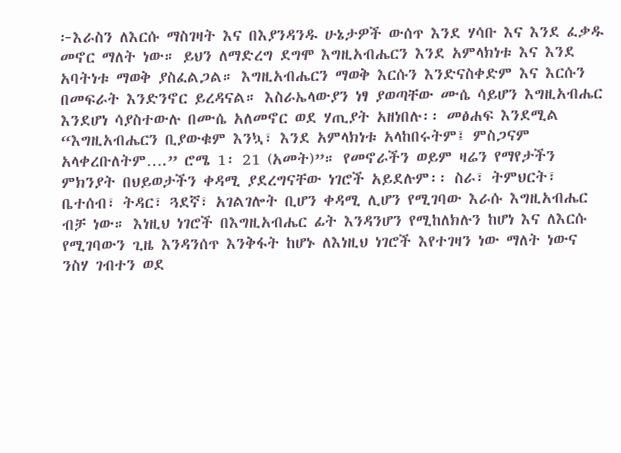፦እራስን ለእርሱ ማስገዛት እና በእያንዳንዱ ሁኔታዎች ውሰጥ እንደ ሃሳቡ እና እንደ ፈቃዱ መኖር ማለት ነው። ይህን ለማድረግ ደግሞ እግዚአብሔርን እንደ አምላክነቱ እና እንደ አባትነቱ ማወቅ ያስፈልጋል። እግዚአብሔርን ማወቅ እርሱን እንድናስቀድም እና እርሱን በመፍራት እንድንኖር ይረዳናል። እስራኤላውያን ነፃ ያወጣቸው ሙሴ ሳይሆን እግዚአብሔር እንደሆነ ሳያስተውሉ በሙሴ አለመኖር ወደ ሃጢያት አዘነበሉ፡፡ መፅሐፍ እንደሚል “እግዚአብሔርን ቢያውቁም እንኳ፣ እንደ አምላክነቱ አላከበሩትም፤ ምስጋናም አላቀረቡለትም….” ሮሜ 1፡ 21 (አመት)”። የመኖራችን ወይም ዛሬን የማየታችን ምክንያት በህይወታችን ቀዳሚ ያደረግናቸው ነገሮች አይደሉም፡፡ ስራ፣ ትምህርት፣ ቤተሰብ፣ ትዳር፣ ጓደኛ፣ አገልገሎት ቢሆን ቀዳሚ ሊሆን የሚገባው እራሱ እግዚአብሔር ብቻ ነው። እነዚህ ነገሮች በእግዚአብሔር ፊት እንዳንሆን የሚከለክሉን ከሆነ እና ለእርሱ የሚገባውን ጊዜ እንዳንሰጥ እንቅፋት ከሆኑ ለእነዚህ ነገሮች እየተገዛን ነው ማለት ነውና ንስሃ ገብተን ወደ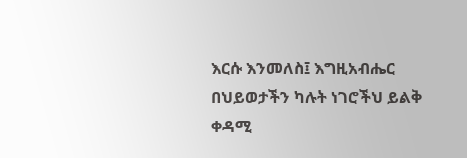እርሱ እንመለስ፤ እግዚአብሔር በህይወታችን ካሉት ነገሮችህ ይልቅ ቀዳሚ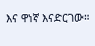እና ዋነኛ እናድርገው።